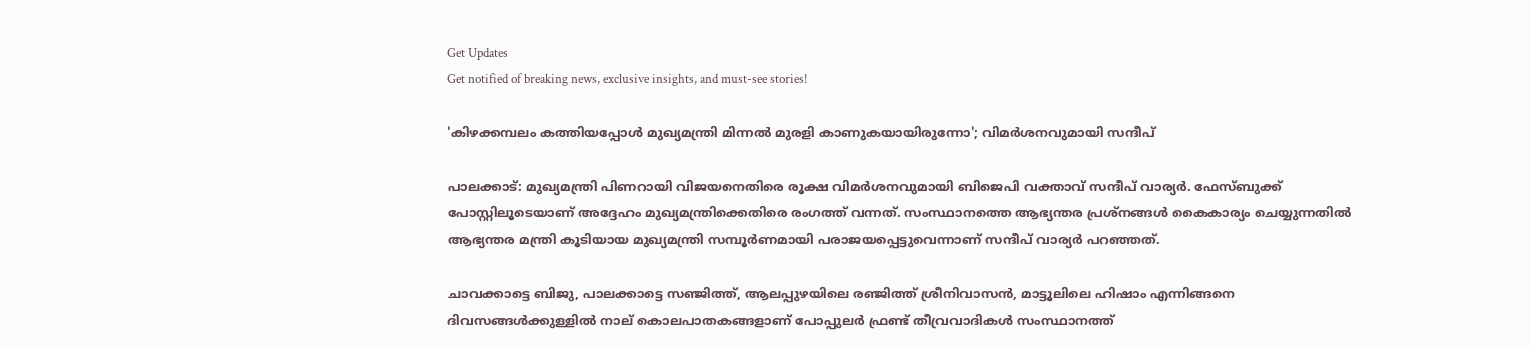Get Updates
Get notified of breaking news, exclusive insights, and must-see stories!

'കിഴക്കമ്പലം കത്തിയപ്പോള്‍ മുഖ്യമന്ത്രി മിന്നല്‍ മുരളി കാണുകയായിരുന്നോ'; വിമര്‍ശനവുമായി സന്ദീപ്

പാലക്കാട്: മുഖ്യമന്ത്രി പിണറായി വിജയനെതിരെ രൂക്ഷ വിമര്‍ശനവുമായി ബിജെപി വക്താവ് സന്ദീപ് വാര്യര്‍. ഫേസ്ബുക്ക് പോസ്റ്റിലൂടെയാണ് അദ്ദേഹം മുഖ്യമന്ത്രിക്കെതിരെ രംഗത്ത് വന്നത്. സംസ്ഥാനത്തെ ആഭ്യന്തര പ്രശ്‌നങ്ങള്‍ കൈകാര്യം ചെയ്യുന്നതില്‍ ആഭ്യന്തര മന്ത്രി കൂടിയായ മുഖ്യമന്ത്രി സമ്പൂര്‍ണമായി പരാജയപ്പെട്ടുവെന്നാണ് സന്ദീപ് വാര്യര്‍ പറഞ്ഞത്.

ചാവക്കാട്ടെ ബിജു, പാലക്കാട്ടെ സഞ്ജിത്ത്, ആലപ്പുഴയിലെ രഞ്ജിത്ത് ശ്രീനിവാസന്‍, മാട്ടൂലിലെ ഹിഷാം എന്നിങ്ങനെ ദിവസങ്ങള്‍ക്കുള്ളില്‍ നാല് കൊലപാതകങ്ങളാണ് പോപ്പുലര്‍ ഫ്രണ്ട് തീവ്രവാദികള്‍ സംസ്ഥാനത്ത്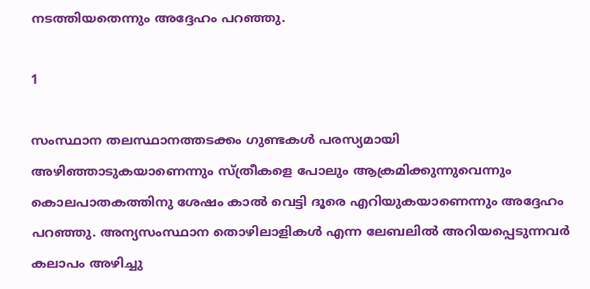നടത്തിയതെന്നും അദ്ദേഹം പറഞ്ഞു.

1

സംസ്ഥാന തലസ്ഥാനത്തടക്കം ഗുണ്ടകള്‍ പരസ്യമായി അഴിഞ്ഞാടുകയാണെന്നും സ്ത്രീകളെ പോലും ആക്രമിക്കുന്നുവെന്നും കൊലപാതകത്തിനു ശേഷം കാല്‍ വെട്ടി ദൂരെ എറിയുകയാണെന്നും അദ്ദേഹം പറഞ്ഞു. അന്യസംസ്ഥാന തൊഴിലാളികള്‍ എന്ന ലേബലില്‍ അറിയപ്പെടുന്നവര്‍ കലാപം അഴിച്ചു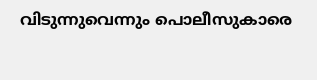വിടുന്നുവെന്നും പൊലീസുകാരെ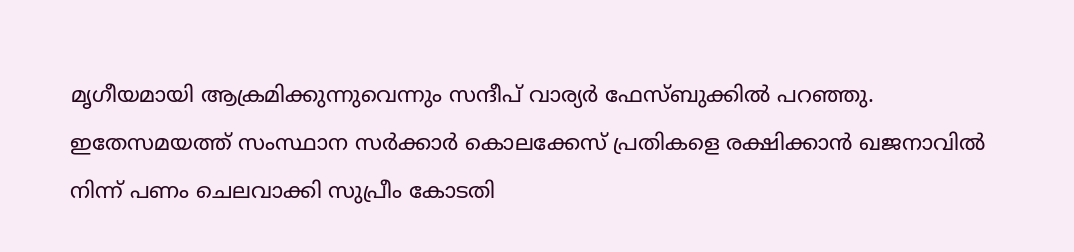മൃഗീയമായി ആക്രമിക്കുന്നുവെന്നും സന്ദീപ് വാര്യര്‍ ഫേസ്ബുക്കില്‍ പറഞ്ഞു. ഇതേസമയത്ത് സംസ്ഥാന സര്‍ക്കാര്‍ കൊലക്കേസ് പ്രതികളെ രക്ഷിക്കാന്‍ ഖജനാവില്‍ നിന്ന് പണം ചെലവാക്കി സുപ്രീം കോടതി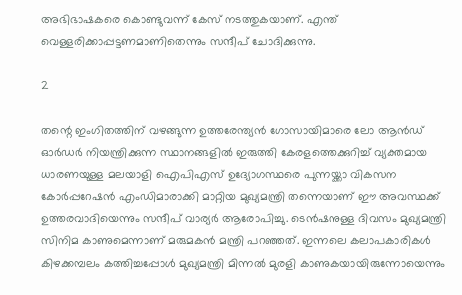അഭിഭാഷകരെ കൊണ്ടുവന്ന് കേസ് നടത്തുകയാണ്. എന്ത് വെള്ളരിക്കാപ്പട്ടണമാണിതെന്നും സന്ദീപ് ചോദിക്കുന്നു.

2

തന്റെ ഇംഗിതത്തിന് വഴങ്ങുന്ന ഉത്തരേന്ത്യന്‍ ഗോസായിമാരെ ലോ ആന്‍ഡ് ഓര്‍ഡര്‍ നിയന്ത്രിക്കുന്ന സ്ഥാനങ്ങളില്‍ ഇരുത്തി കേരളത്തെക്കുറിച്ച് വ്യക്തമായ ധാരണയുള്ള മലയാളി ഐപിഎസ് ഉദ്യോഗസ്ഥരെ പുന്നയ്ക്കാ വികസന കോര്‍പ്പറേഷന്‍ എംഡിമാരാക്കി മാറ്റിയ മുഖ്യമന്ത്രി തന്നെയാണ് ഈ അവസ്ഥക്ക് ഉത്തരവാദിയെന്നും സന്ദീപ് വാര്യര്‍ ആരോപിച്ചു. ടെന്‍ഷനുള്ള ദിവസം മുഖ്യമന്ത്രി സിനിമ കാണുമെന്നാണ് മരുമകന്‍ മന്ത്രി പറഞ്ഞത്. ഇന്നലെ കലാപകാരികള്‍ കിഴക്കമ്പലം കത്തിച്ചപ്പോള്‍ മുഖ്യമന്ത്രി മിന്നല്‍ മുരളി കാണുകയായിരുന്നോയെന്നും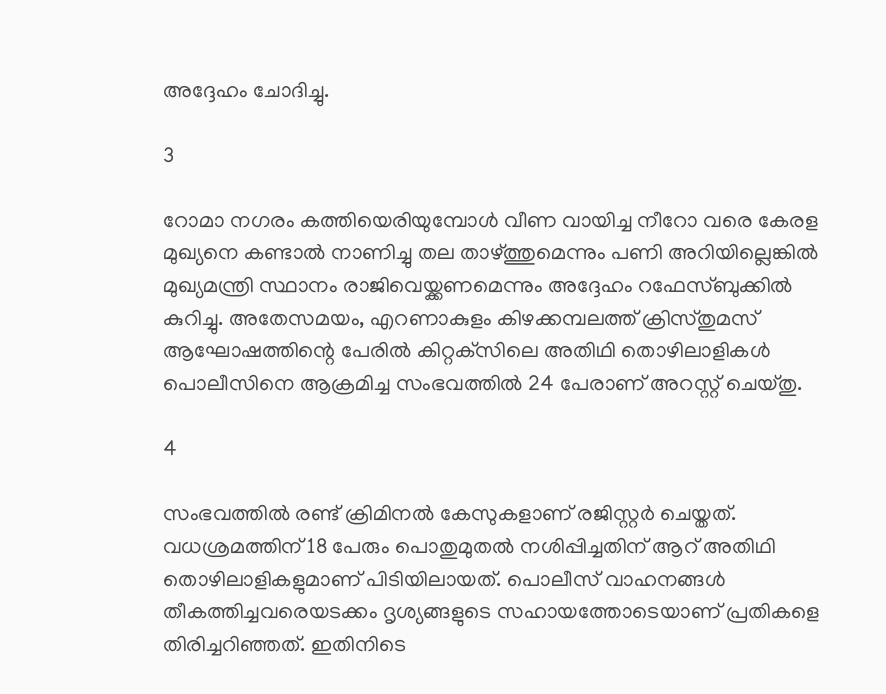അദ്ദേഹം ചോദിച്ചു.

3

റോമാ നഗരം കത്തിയെരിയുമ്പോള്‍ വീണ വായിച്ച നീറോ വരെ കേരള മുഖ്യനെ കണ്ടാല്‍ നാണിച്ചു തല താഴ്ത്തുമെന്നും പണി അറിയില്ലെങ്കില്‍ മുഖ്യമന്ത്രി സ്ഥാനം രാജിവെയ്ക്കണമെന്നും അദ്ദേഹം റഫേസ്ബുക്കില്‍ കുറിച്ചു. അതേസമയം, എറണാകുളം കിഴക്കമ്പലത്ത് ക്രിസ്തുമസ് ആഘോഷത്തിന്റെ പേരില്‍ കിറ്റക്‌സിലെ അതിഥി തൊഴിലാളികള്‍ പൊലീസിനെ ആക്രമിച്ച സംഭവത്തില്‍ 24 പേരാണ് അറസ്റ്റ് ചെയ്തു.

4

സംഭവത്തില്‍ രണ്ട് ക്രിമിനല്‍ കേസുകളാണ് രജിസ്റ്റര്‍ ചെയ്തത്. വധശ്രമത്തിന് 18 പേരും പൊതുമുതല്‍ നശിപ്പിച്ചതിന് ആറ് അതിഥി തൊഴിലാളികളുമാണ് പിടിയിലായത്. പൊലീസ് വാഹനങ്ങള്‍ തീകത്തിച്ചവരെയടക്കം ദൃശ്യങ്ങളുടെ സഹായത്തോടെയാണ് പ്രതികളെ തിരിച്ചറിഞ്ഞത്. ഇതിനിടെ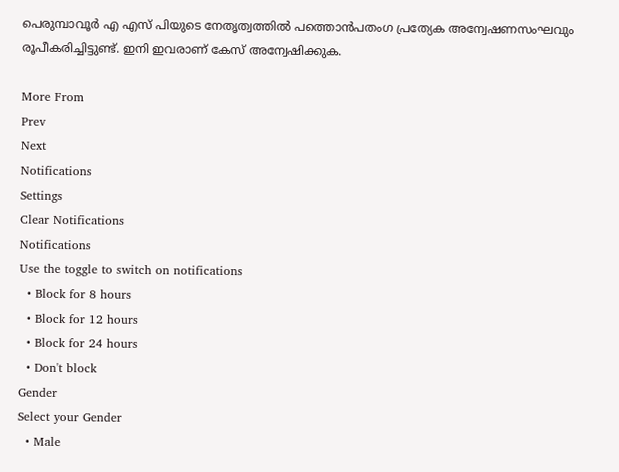പെരുമ്പാവൂര്‍ എ എസ് പിയുടെ നേതൃത്വത്തില്‍ പത്തൊന്‍പതംഗ പ്രത്യേക അന്വേഷണസംഘവും രൂപീകരിച്ചിട്ടുണ്ട്. ഇനി ഇവരാണ് കേസ് അന്വേഷിക്കുക.

More From
Prev
Next
Notifications
Settings
Clear Notifications
Notifications
Use the toggle to switch on notifications
  • Block for 8 hours
  • Block for 12 hours
  • Block for 24 hours
  • Don't block
Gender
Select your Gender
  • Male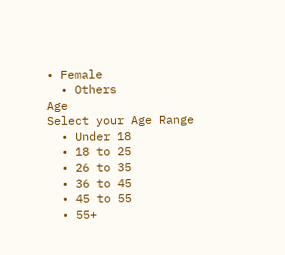• Female
  • Others
Age
Select your Age Range
  • Under 18
  • 18 to 25
  • 26 to 35
  • 36 to 45
  • 45 to 55
  • 55+